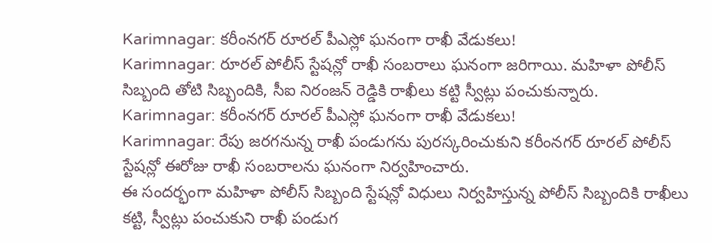Karimnagar: కరీంనగర్ రూరల్ పీఎస్లో ఘనంగా రాఖీ వేడుకలు!
Karimnagar: రూరల్ పోలీస్ స్టేషన్లో రాఖీ సంబరాలు ఘనంగా జరిగాయి. మహిళా పోలీస్ సిబ్బంది తోటి సిబ్బందికి, సీఐ నిరంజన్ రెడ్డికి రాఖీలు కట్టి స్వీట్లు పంచుకున్నారు.
Karimnagar: కరీంనగర్ రూరల్ పీఎస్లో ఘనంగా రాఖీ వేడుకలు!
Karimnagar: రేపు జరగనున్న రాఖీ పండుగను పురస్కరించుకుని కరీంనగర్ రూరల్ పోలీస్ స్టేషన్లో ఈరోజు రాఖీ సంబరాలను ఘనంగా నిర్వహించారు.
ఈ సందర్భంగా మహిళా పోలీస్ సిబ్బంది స్టేషన్లో విధులు నిర్వహిస్తున్న పోలీస్ సిబ్బందికి రాఖీలు కట్టి, స్వీట్లు పంచుకుని రాఖీ పండుగ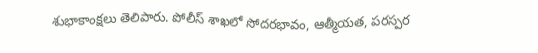శుభాకాంక్షలు తెలిపారు. పోలీస్ శాఖలో సోదరభావం, ఆత్మీయత, పరస్పర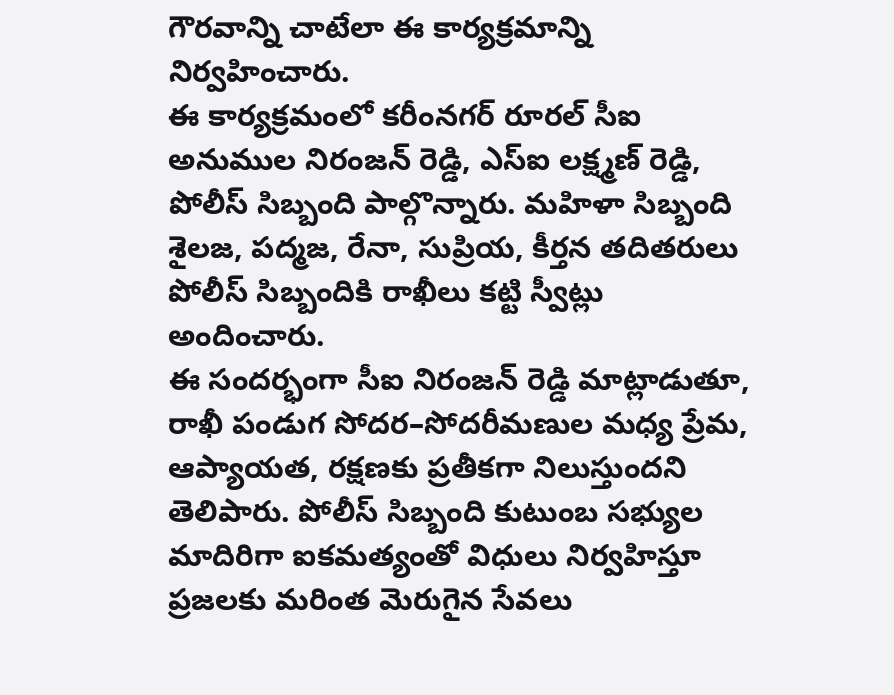గౌరవాన్ని చాటేలా ఈ కార్యక్రమాన్ని నిర్వహించారు.
ఈ కార్యక్రమంలో కరీంనగర్ రూరల్ సీఐ అనుముల నిరంజన్ రెడ్డి, ఎస్ఐ లక్ష్మణ్ రెడ్డి, పోలీస్ సిబ్బంది పాల్గొన్నారు. మహిళా సిబ్బంది శైలజ, పద్మజ, రేనా, సుప్రియ, కీర్తన తదితరులు పోలీస్ సిబ్బందికి రాఖీలు కట్టి స్వీట్లు అందించారు.
ఈ సందర్భంగా సీఐ నిరంజన్ రెడ్డి మాట్లాడుతూ, రాఖీ పండుగ సోదర–సోదరీమణుల మధ్య ప్రేమ, ఆప్యాయత, రక్షణకు ప్రతీకగా నిలుస్తుందని తెలిపారు. పోలీస్ సిబ్బంది కుటుంబ సభ్యుల మాదిరిగా ఐకమత్యంతో విధులు నిర్వహిస్తూ ప్రజలకు మరింత మెరుగైన సేవలు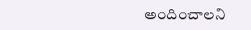అందించాలని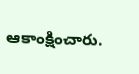ఆకాంక్షించారు.